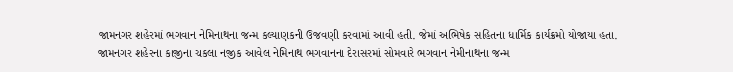જામનગર શહેરમાં ભગવાન નેમિનાથના જન્મ કલ્યાણકની ઉજવણી કરવામાં આવી હતી. જેમાં અભિષેક સહિતના ધાર્મિક કાર્યક્રમો યોજાયા હતા.
જામનગર શહેરના કાજીના ચકલા નજીક આવેલ નેમિનાથ ભગવાનના દેરાસરમાં સોમવારે ભગવાન નેમીનાથના જન્મ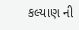કલ્યાણ ની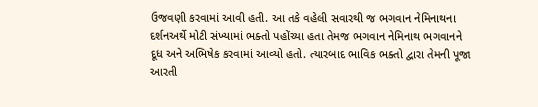ઉજવણી કરવામાં આવી હતી. આ તકે વહેલી સવારથી જ ભગવાન નેમિનાથના દર્શનઅર્થે મોટી સંખ્યામાં ભક્તો પહોંચ્યા હતા તેમજ ભગવાન નેમિનાથ ભગવાનને દૂધ અને અભિષેક કરવામાં આવ્યો હતો. ત્યારબાદ ભાવિક ભક્તો દ્વારા તેમની પૂજા આરતી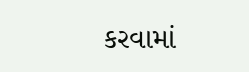કરવામાં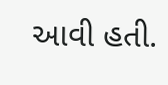આવી હતી.